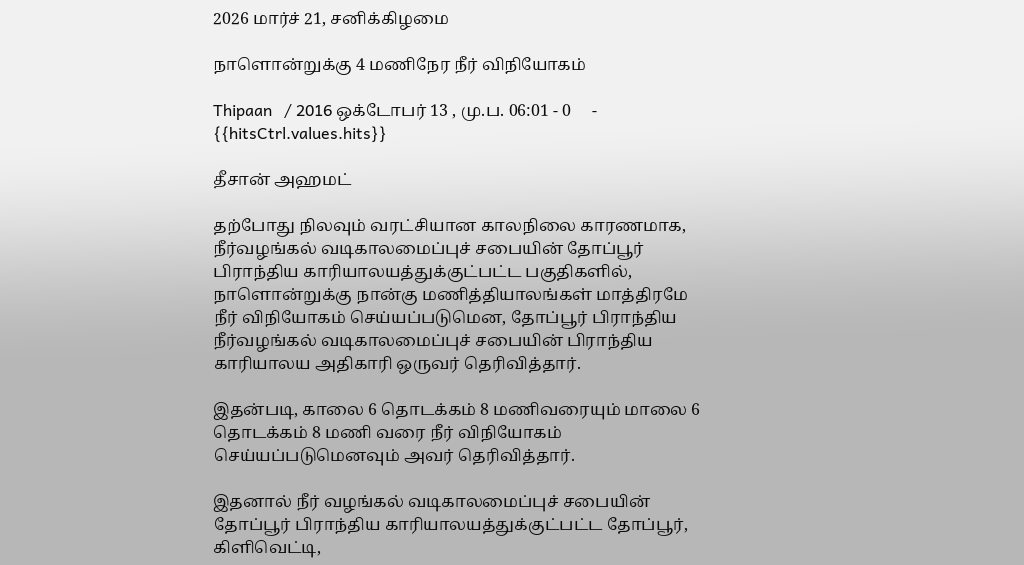2026 மார்ச் 21, சனிக்கிழமை

நாளொன்றுக்கு 4 மணிநேர நீர் விநியோகம்

Thipaan   / 2016 ஒக்டோபர் 13 , மு.ப. 06:01 - 0     - {{hitsCtrl.values.hits}}

தீசான் அஹமட்

தற்போது நிலவும் வரட்சியான காலநிலை காரணமாக, நீர்வழங்கல் வடிகாலமைப்புச் சபையின் தோப்பூர் பிராந்திய காரியாலயத்துக்குட்பட்ட பகுதிகளில், நாளொன்றுக்கு நான்கு மணித்தியாலங்கள் மாத்திரமே நீர் விநியோகம் செய்யப்படுமென, தோப்பூர் பிராந்திய நீர்வழங்கல் வடிகாலமைப்புச் சபையின் பிராந்திய காரியாலய அதிகாரி ஒருவர் தெரிவித்தார்.

இதன்படி, காலை 6 தொடக்கம் 8 மணிவரையும் மாலை 6 தொடக்கம் 8 மணி வரை நீர் விநியோகம் செய்யப்படுமெனவும் அவர் தெரிவித்தார்.

இதனால் நீர் வழங்கல் வடிகாலமைப்புச் சபையின் தோப்பூர் பிராந்திய காரியாலயத்துக்குட்பட்ட தோப்பூர், கிளிவெட்டி,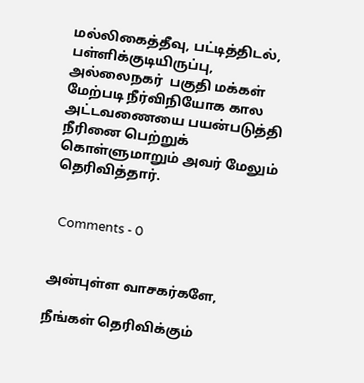மல்லிகைத்தீவு, பட்டித்திடல், பள்ளிக்குடியிருப்பு, அல்லைநகர்  பகுதி மக்கள் மேற்படி நீர்விநியோக கால அட்டவணையை பயன்படுத்தி நீரினை பெற்றுக் கொள்ளுமாறும் அவர் மேலும் தெரிவித்தார்.


  Comments - 0


அன்புள்ள வாசகர்களே,

நீங்கள் தெரிவிக்கும்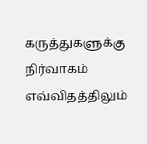கருத்துகளுக்கு நிர்வாகம் எவ்விதத்திலும்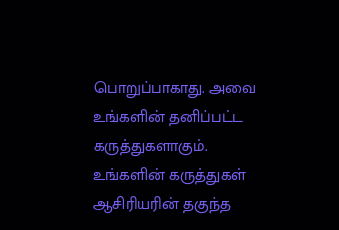பொறுப்பாகாது. அவை உங்களின் தனிப்பட்ட கருத்துகளாகும். உங்களின் கருத்துகள் ஆசிரியரின் தகுந்த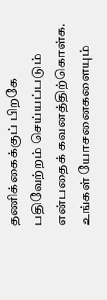தணிக்கைக்குப் பிறகே பதிவேற்றம் செய்யப்படும் என்பதைக் கவனத்திற்கொள்க. உங்கள் யோசனைகளையும்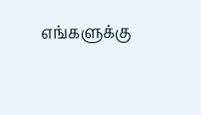எங்களுக்கு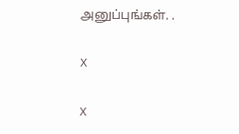அனுப்புங்கள். .

X

X